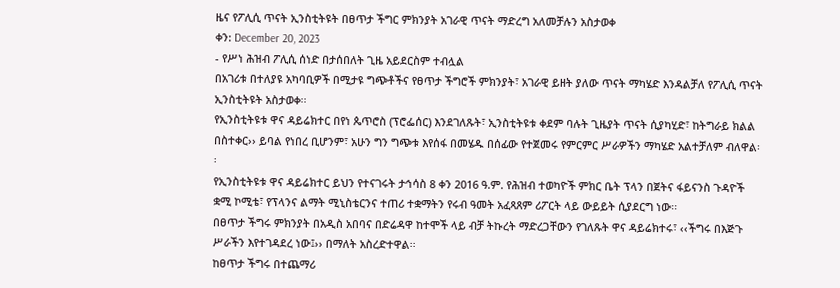ዜና የፖሊሲ ጥናት ኢንስቲትዩት በፀጥታ ችግር ምክንያት አገራዊ ጥናት ማድረግ አለመቻሉን አስታወቀ
ቀን: December 20, 2023
- የሥነ ሕዝብ ፖሊሲ ሰነድ በታሰበለት ጊዜ አይደርስም ተብሏል
በአገሪቱ በተለያዩ አካባቢዎች በሚታዩ ግጭቶችና የፀጥታ ችግሮች ምክንያት፣ አገራዊ ይዘት ያለው ጥናት ማካሄድ እንዳልቻለ የፖሊሲ ጥናት ኢንስቲትዩት አስታወቀ፡፡
የኢንስቲትዩቱ ዋና ዳይሬክተር በየነ ጴጥሮስ (ፕሮፌሰር) እንደገለጹት፣ ኢንስቲትዩቱ ቀደም ባሉት ጊዜያት ጥናት ሲያካሂድ፣ ከትግራይ ክልል በስተቀር›› ይባል የነበረ ቢሆንም፣ አሁን ግን ግጭቱ እየሰፋ በመሄዱ በሰፊው የተጀመሩ የምርምር ሥራዎችን ማካሄድ አልተቻለም ብለዋል፡፡
የኢንስቲትዩቱ ዋና ዳይሬክተር ይህን የተናገሩት ታኅሳስ 8 ቀን 2016 ዓ.ም. የሕዝብ ተወካዮች ምክር ቤት ፕላን በጀትና ፋይናንስ ጉዳዮች ቋሚ ኮሚቴ፣ የፕላንና ልማት ሚኒስቴርንና ተጠሪ ተቋማትን የሩብ ዓመት አፈጻጸም ሪፖርት ላይ ውይይት ሲያደርግ ነው፡፡
በፀጥታ ችግሩ ምክንያት በአዲስ አበባና በድሬዳዋ ከተሞች ላይ ብቻ ትኩረት ማድረጋቸውን የገለጹት ዋና ዳይሬክተሩ፣ ‹‹ችግሩ በእጅጉ ሥራችን እየተገዳደረ ነው፤›› በማለት አስረድተዋል፡፡
ከፀጥታ ችግሩ በተጨማሪ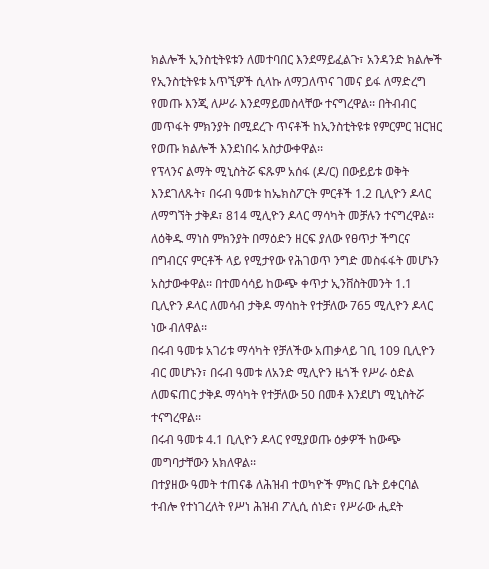ክልሎች ኢንስቲትዩቱን ለመተባበር እንደማይፈልጉ፣ አንዳንድ ክልሎች የኢንስቲትዩቱ አጥኚዎች ሲላኩ ለማጋለጥና ገመና ይፋ ለማድረግ የመጡ እንጂ ለሥራ እንደማይመስላቸው ተናግረዋል፡፡ በትብብር መጥፋት ምክንያት በሚደረጉ ጥናቶች ከኢንስቲትዩቱ የምርምር ዝርዝር የወጡ ክልሎች እንደነበሩ አስታውቀዋል፡፡
የፕላንና ልማት ሚኒስትሯ ፍጹም አሰፋ (ዶ/ር) በውይይቱ ወቅት እንደገለጹት፣ በሩብ ዓመቱ ከኤክስፖርት ምርቶች 1.2 ቢሊዮን ዶላር ለማግኘት ታቅዶ፣ 814 ሚሊዮን ዶላር ማሳካት መቻሉን ተናግረዋል፡፡
ለዕቅዱ ማነስ ምክንያት በማዕድን ዘርፍ ያለው የፀጥታ ችግርና በግብርና ምርቶች ላይ የሚታየው የሕገወጥ ንግድ መስፋፋት መሆኑን አስታውቀዋል፡፡ በተመሳሳይ ከውጭ ቀጥታ ኢንቨስትመንት 1.1 ቢሊዮን ዶላር ለመሳብ ታቅዶ ማሳከት የተቻለው 765 ሚሊዮን ዶላር ነው ብለዋል፡፡
በሩብ ዓመቱ አገሪቱ ማሳካት የቻለችው አጠቃላይ ገቢ 109 ቢሊዮን ብር መሆኑን፣ በሩብ ዓመቱ ለአንድ ሚሊዮን ዜጎች የሥራ ዕድል ለመፍጠር ታቅዶ ማሳካት የተቻለው 50 በመቶ እንደሆነ ሚኒስትሯ ተናግረዋል፡፡
በሩብ ዓመቱ 4.1 ቢሊዮን ዶላር የሚያወጡ ዕቃዎች ከውጭ መግባታቸውን አክለዋል፡፡
በተያዘው ዓመት ተጠናቆ ለሕዝብ ተወካዮች ምክር ቤት ይቀርባል ተብሎ የተነገረለት የሥነ ሕዝብ ፖሊሲ ሰነድ፣ የሥራው ሒደት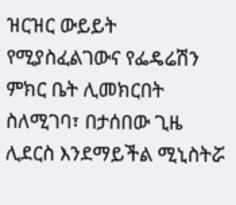ዝርዝር ውይይት የሚያስፈልገውና የፌዴሬሽን ምክር ቤት ሊመክርበት ስለሚገባ፣ በታሰበው ጊዜ ሊደርስ እንደማይችል ሚኒስትሯ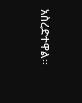አስረድተዋል፡፡